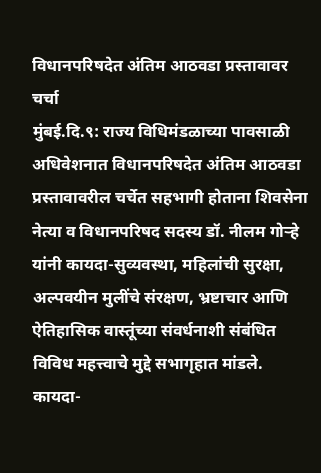विधानपरिषदेत अंतिम आठवडा प्रस्तावावर चर्चा
मुंबई.दि.९: राज्य विधिमंडळाच्या पावसाळी अधिवेशनात विधानपरिषदेत अंतिम आठवडा प्रस्तावावरील चर्चेत सहभागी होताना शिवसेना नेत्या व विधानपरिषद सदस्य डॉ. नीलम गोऱ्हे यांनी कायदा-सुव्यवस्था, महिलांची सुरक्षा, अल्पवयीन मुलींचे संरक्षण, भ्रष्टाचार आणि ऐतिहासिक वास्तूंच्या संवर्धनाशी संबंधित विविध महत्त्वाचे मुद्दे सभागृहात मांडले.
कायदा-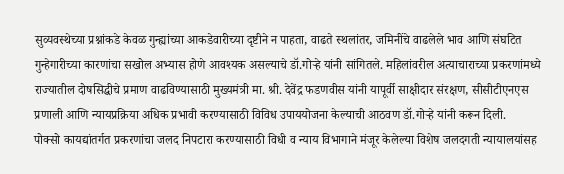सुव्यवस्थेच्या प्रश्नांकडे केवळ गुन्ह्यांच्या आकडेवारीच्या दृष्टीने न पाहता, वाढते स्थलांतर, जमिनींचे वाढलेले भाव आणि संघटित गुन्हेगारीच्या कारणांचा सखोल अभ्यास होणे आवश्यक असल्याचे डॉ.गोऱ्हे यांनी सांगितले. महिलांवरील अत्याचाराच्या प्रकरणांमध्ये राज्यातील दोषसिद्धीचे प्रमाण वाढविण्यासाठी मुख्यमंत्री मा. श्री. देवेंद्र फडणवीस यांनी यापूर्वी साक्षीदार संरक्षण, सीसीटीएनएस प्रणाली आणि न्यायप्रक्रिया अधिक प्रभावी करण्यासाठी विविध उपाययोजना केल्याची आठवण डॉ.गोऱ्हे यांनी करून दिली.
पोक्सो कायद्यांतर्गत प्रकरणांचा जलद निपटारा करण्यासाठी विधी व न्याय विभागाने मंजूर केलेल्या विशेष जलदगती न्यायालयांसह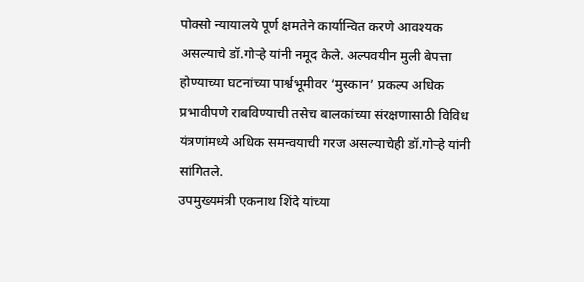पोक्सो न्यायालये पूर्ण क्षमतेने कार्यान्वित करणे आवश्यक असल्याचे डॉ.गोऱ्हे यांनी नमूद केले. अल्पवयीन मुली बेपत्ता होण्याच्या घटनांच्या पार्श्वभूमीवर ‘मुस्कान’ प्रकल्प अधिक प्रभावीपणे राबविण्याची तसेच बालकांच्या संरक्षणासाठी विविध यंत्रणांमध्ये अधिक समन्वयाची गरज असल्याचेही डॉ.गोऱ्हे यांनी सांगितले.
उपमुख्यमंत्री एकनाथ शिंदे यांच्या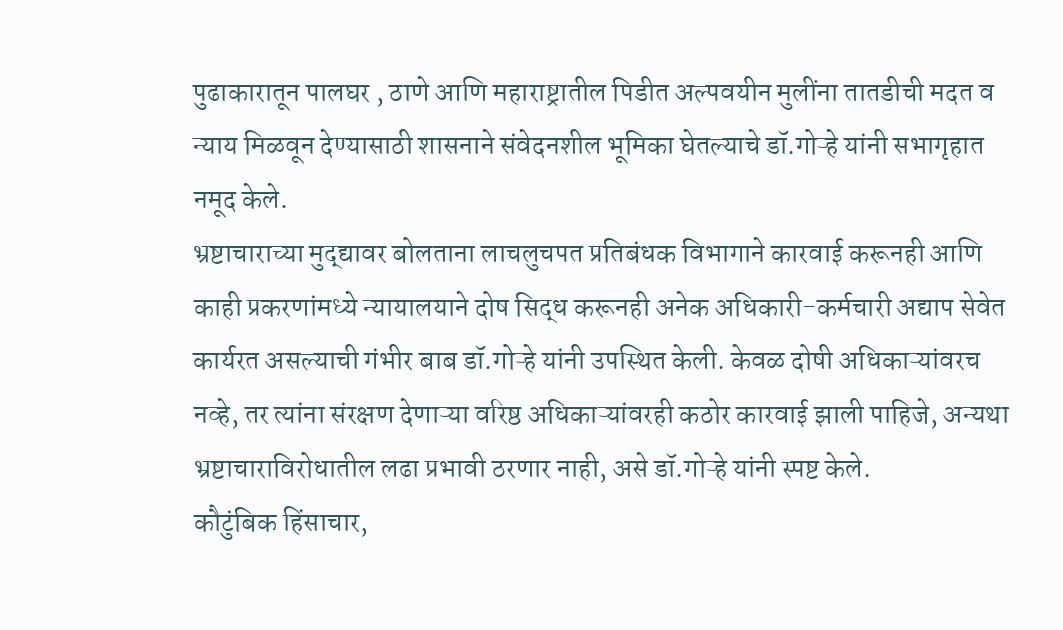पुढाकारातून पालघर , ठाणे आणि महाराष्ट्रातील पिडीत अल्पवयीन मुलींना तातडीची मदत व न्याय मिळवून देण्यासाठी शासनाने संवेदनशील भूमिका घेतल्याचे डॉ.गोऱ्हे यांनी सभागृहात नमूद केले.
भ्रष्टाचाराच्या मुद्द्यावर बोलताना लाचलुचपत प्रतिबंधक विभागाने कारवाई करूनही आणि काही प्रकरणांमध्ये न्यायालयाने दोष सिद्ध करूनही अनेक अधिकारी-कर्मचारी अद्याप सेवेत कार्यरत असल्याची गंभीर बाब डॉ.गोऱ्हे यांनी उपस्थित केली. केवळ दोषी अधिकाऱ्यांवरच नव्हे, तर त्यांना संरक्षण देणाऱ्या वरिष्ठ अधिकाऱ्यांवरही कठोर कारवाई झाली पाहिजे, अन्यथा भ्रष्टाचाराविरोधातील लढा प्रभावी ठरणार नाही, असे डॉ.गोऱ्हे यांनी स्पष्ट केले.
कौटुंबिक हिंसाचार,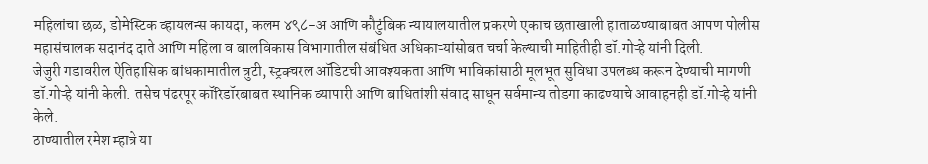महिलांचा छळ, डोमेस्टिक व्हायलन्स कायदा, कलम ४९८-अ आणि कौटुंबिक न्यायालयातील प्रकरणे एकाच छताखाली हाताळण्याबाबत आपण पोलीस महासंचालक सदानंद दाते आणि महिला व बालविकास विभागातील संबंधित अधिकाऱ्यांसोबत चर्चा केल्याची माहितीही डॉ.गोऱ्हे यांनी दिली.
जेजुरी गडावरील ऐतिहासिक बांधकामातील त्रुटी, स्ट्रक्चरल ऑडिटची आवश्यकता आणि भाविकांसाठी मूलभूत सुविधा उपलब्ध करून देण्याची मागणी डॉ.गोऱ्हे यांनी केली. तसेच पंढरपूर कॉरिडॉरबाबत स्थानिक व्यापारी आणि बाधितांशी संवाद साधून सर्वमान्य तोडगा काढण्याचे आवाहनही डॉ.गोऱ्हे यांनी केले.
ठाण्यातील रमेश म्हात्रे या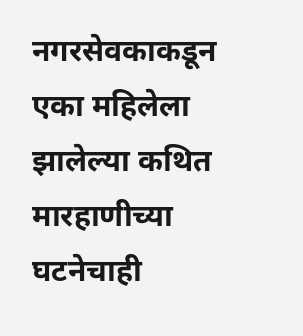नगरसेवकाकडून एका महिलेला झालेल्या कथित मारहाणीच्या घटनेचाही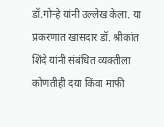डॉ.गोऱ्हे यांनी उल्लेख केला. या प्रकरणात खासदार डॉ. श्रीकांत शिंदे यांनी संबंधित व्यक्तीला कोणतीही दया किंवा माफी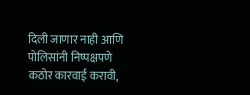दिली जाणार नाही आणि पोलिसांनी निष्पक्षपणे कठोर कारवाई करावी,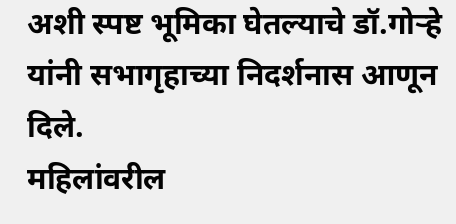अशी स्पष्ट भूमिका घेतल्याचे डॉ.गोऱ्हे यांनी सभागृहाच्या निदर्शनास आणून दिले.
महिलांवरील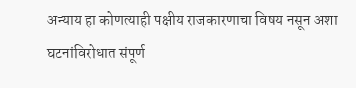अन्याय हा कोणत्याही पक्षीय राजकारणाचा विषय नसून अशा घटनांविरोधात संपूर्ण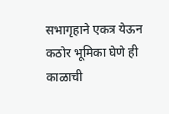सभागृहाने एकत्र येऊन कठोर भूमिका घेणे ही काळाची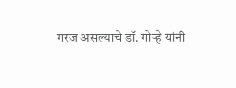गरज असल्याचे डॉ. गोऱ्हे यांनी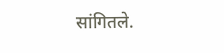सांगितले.